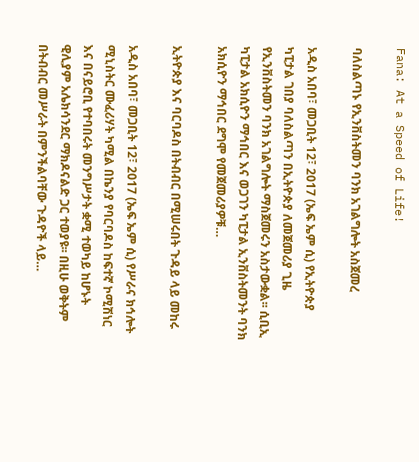Fana: At a Speed of Life!

ባለስልጣኑ የኢንቨስትመን ባንክ አገልግሎት አስጀመረ

አዲስ አበባ፣ መጋቢት 12፣ 2017 (ኤፍ ኤም ሲ) የኢትዮጵያ ካፒታል ገበያ ባለስልጣን በኢትዮጵያ ለመጀመሪያ ጊዜ የኢንቨስትመን ባንክ አገልግሎት ማስጀመሩን አስታውቋል፡፡ ሲቢኢ ካፒታል አክሲዮን ማኅበር እና ወጋገን ካፒታል ኢንቨስትመንት ባንክ አክሲዮን ማኅበር ደግሞ የመጀመሪያዎቹ…

ኢትዮጵያ እና ባርባዶስ በትብብር በሚሠሩበት ጉዳይ ላይ መከሩ

አዲስ አበባ፣ መጋቢት 12፣ 2017 (ኤፍ ኤም ሲ) የሥራና ክኅሎት ሚኒስትር ሙፈሪሃት ካሚል በኬንያ የባርባዶስ ከፍተኛ ኮሚሽነር እና በናይሮቢ የተባበሩት መንግሥታት ቋሚ ተወካይ ከሆኑት ዊሊያም አሌክሳንደር ማክዶናልድ ጋር ተወያዩ፡፡ በዚሁ ወቅትም በትብብር መሥራት በምንችልባቸው ጉዳዮች ላይ…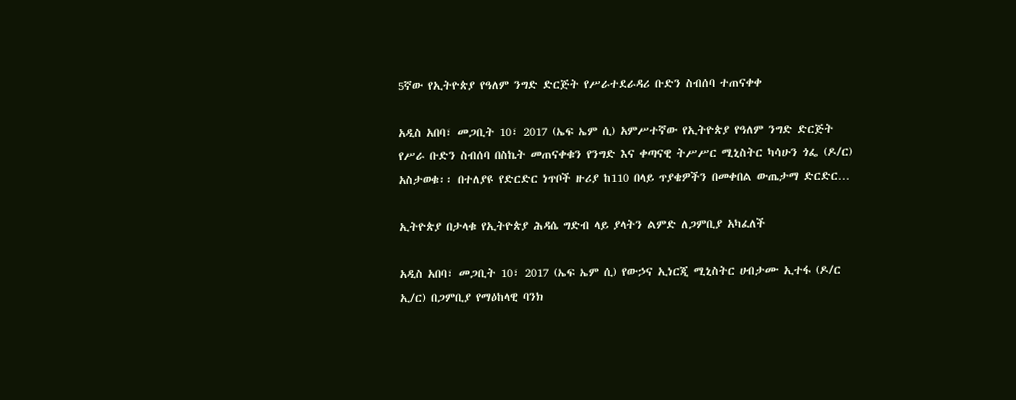5ኛው የኢትዮጵያ የዓለም ንግድ ድርጅት የሥራተደራዳሪ ቡድን ስብሰባ ተጠናቀቀ

አዲስ አበባ፣ መጋቢት 10፣ 2017 (ኤፍ ኤም ሲ) አምሥተኛው የኢትዮጵያ የዓለም ንግድ ድርጅት የሥራ ቡድን ስብሰባ በስኬት መጠናቀቁን የንግድ እና ቀጣናዊ ትሥሥር ሚኒስትር ካሳሁን ጎፌ (ዶ/ር) አስታወቁ፡፡ በተለያዩ የድርድር ነጥቦች ዙሪያ ከ110 በላይ ጥያቄዎችን በመቀበል ውጤታማ ድርድር…

ኢትዮጵያ በታላቁ የኢትዮጵያ ሕዳሴ ግድብ ላይ ያላትን ልምድ ለጋምቢያ አካፈለች

አዲስ አበባ፣ መጋቢት 10፣ 2017 (ኤፍ ኤም ሲ) የውኃና ኢነርጂ ሚኒስትር ሀብታሙ ኢተፋ (ዶ/ር ኢ/ር) በጋምቢያ የማዕከላዊ ባንክ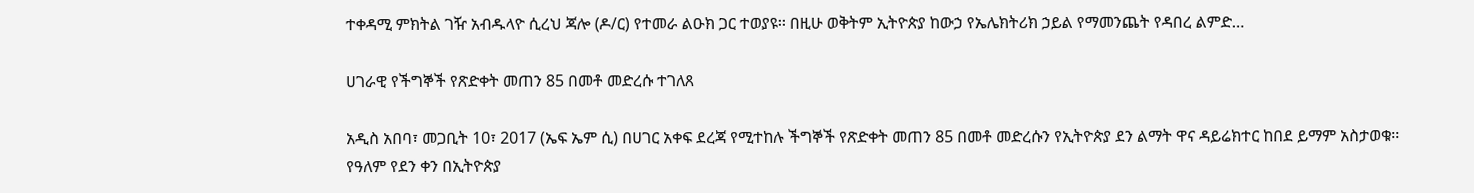ተቀዳሚ ምክትል ገዥ አብዱላዮ ሲረህ ጃሎ (ዶ/ር) የተመራ ልዑክ ጋር ተወያዩ፡፡ በዚሁ ወቅትም ኢትዮጵያ ከውኃ የኤሌክትሪክ ኃይል የማመንጨት የዳበረ ልምድ…

ሀገራዊ የችግኞች የጽድቀት መጠን 85 በመቶ መድረሱ ተገለጸ

አዲስ አበባ፣ መጋቢት 10፣ 2017 (ኤፍ ኤም ሲ) በሀገር አቀፍ ደረጃ የሚተከሉ ችግኞች የጽድቀት መጠን 85 በመቶ መድረሱን የኢትዮጵያ ደን ልማት ዋና ዳይሬክተር ከበደ ይማም አስታወቁ፡፡ የዓለም የደን ቀን በኢትዮጵያ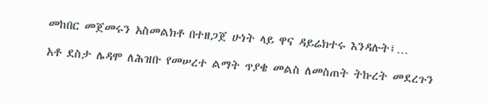መከበር መጀመሩን አስመልክቶ በተዘጋጀ ሁነት ላይ ዋና ዳይሬክተሩ እንዳሉት፤…

አቶ ደስታ ሌዳሞ ለሕዝቡ የመሠረተ ልማት ጥያቄ መልስ ለመስጠት ትኩረት መደረጉን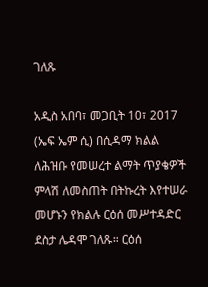ገለጹ

አዲስ አበባ፣ መጋቢት 10፣ 2017 (ኤፍ ኤም ሲ) በሲዳማ ክልል ለሕዝቡ የመሠረተ ልማት ጥያቄዎች ምላሽ ለመስጠት በትኩረት እየተሠራ መሆኑን የክልሉ ርዕሰ መሥተዳድር ደስታ ሌዳሞ ገለጹ። ርዕሰ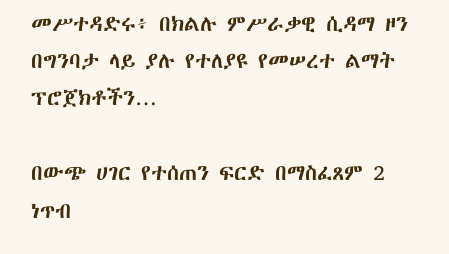መሥተዳድሩ፥ በክልሉ ምሥራቃዊ ሲዳማ ዞን በግንባታ ላይ ያሉ የተለያዩ የመሠረተ ልማት ፕሮጀክቶችን…

በውጭ ሀገር የተሰጠን ፍርድ በማስፈጸም 2 ነጥብ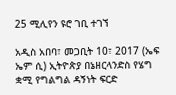25 ሚሊየን ዩሮ ገቢ ተገኘ

አዲስ አበባ፣ መጋቢት 10፣ 2017 (ኤፍ ኤም ሲ) ኢትዮጵያ በኔዘርላንድስ የሄግ ቋሚ የግልግል ዳኝነት ፍርድ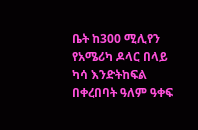ቤት ከ300 ሚሊየን የአሜሪካ ዶላር በላይ ካሳ እንድትከፍል በቀረበባት ዓለም ዓቀፍ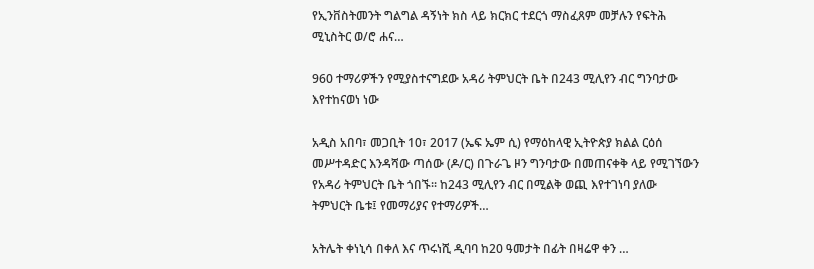የኢንቨስትመንት ግልግል ዳኝነት ክስ ላይ ክርክር ተደርጎ ማስፈጸም መቻሉን የፍትሕ ሚኒስትር ወ/ሮ ሐና…

960 ተማሪዎችን የሚያስተናግደው አዳሪ ትምህርት ቤት በ243 ሚሊየን ብር ግንባታው እየተከናወነ ነው

አዲስ አበባ፣ መጋቢት 10፣ 2017 (ኤፍ ኤም ሲ) የማዕከላዊ ኢትዮጵያ ክልል ርዕሰ መሥተዳድር እንዳሻው ጣሰው (ዶ/ር) በጉራጌ ዞን ግንባታው በመጠናቀቅ ላይ የሚገኘውን የአዳሪ ትምህርት ቤት ጎበኙ፡፡ ከ243 ሚሊየን ብር በሚልቅ ወጪ እየተገነባ ያለው ትምህርት ቤቱ፤ የመማሪያና የተማሪዎች…

አትሌት ቀነኒሳ በቀለ እና ጥሩነሺ ዲባባ ከ20 ዓመታት በፊት በዛሬዋ ቀን …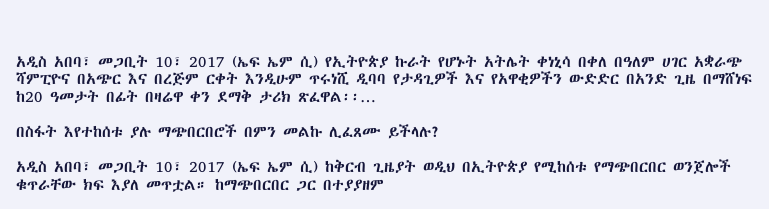አዲስ አበባ፣ መጋቢት 10፣ 2017 (ኤፍ ኤም ሲ) የኢትዮጵያ ኩራት የሆኑት አትሌት ቀነኒሳ በቀለ በዓለም ሀገር አቋራጭ ሻምፒዮና በአጭር እና በረጅም ርቀት እንዲሁም ጥሩነሺ ዲባባ የታዳጊዎች እና የአዋቂዎችን ውድድር በአንድ ጊዜ በማሸነፍ ከ20 ዓመታት በፊት በዛሬዋ ቀን ደማቅ ታሪክ ጽፈዋል፡፡…

በስፋት እየተከሰቱ ያሉ ማጭበርበሮች በምን መልኩ ሊፈጸሙ ይችላሉ?

አዲስ አበባ፣ መጋቢት 10፣ 2017 (ኤፍ ኤም ሲ) ከቅርብ ጊዜያት ወዲህ በኢትዮጵያ የሚከሰቱ የማጭበርበር ወንጀሎች ቁጥራቸው ክፍ እያለ መጥቷል። ከማጭበርበር ጋር በተያያዘም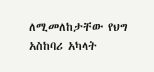ለሚመለከታቸው የህግ አስከባሪ አካላት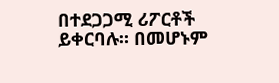በተደጋጋሚ ሪፖርቶች ይቀርባሉ። በመሆኑም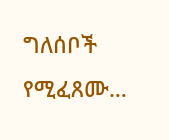ግለሰቦች የሚፈጸሙ…